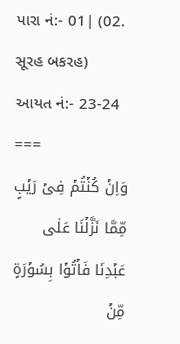પારા નં:- 01| (02. સૂરહ બકરહ)
આયત નં:- 23-24
===
وَاِنۡ کُنۡتُمۡ فِىۡ رَيۡبٍ مِّمَّا نَزَّلۡنَا عَلٰى عَبۡدِنَا فَاۡتُوۡا بِسُوۡرَةٍ مِّنۡ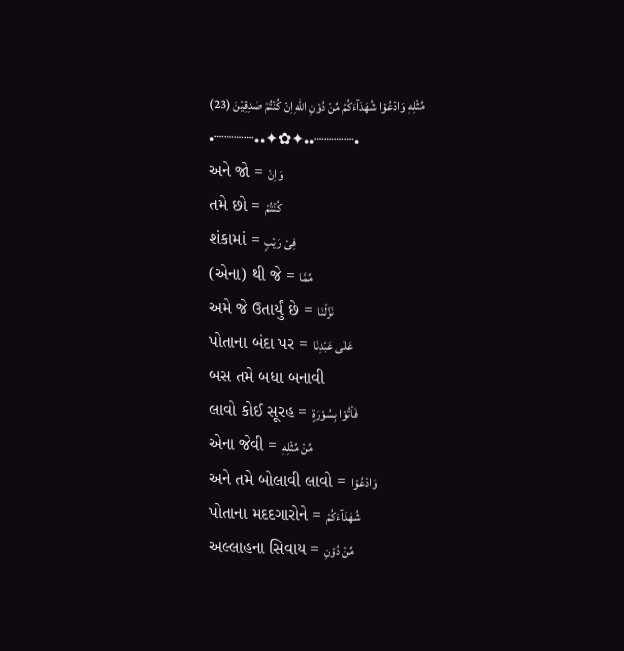مِّثۡلِهٖ وَادۡعُوۡا شُهَدَآءَكُمۡ مِّنۡ دُوۡنِ اللّٰهِ اِنۡ كُنۡتُمۡ صٰدِقِيۡنَ (23)
•┈┈┈┈••✦✿✦••┈┈┈┈•
અને જો = وَاِنۡ
તમે છો = کُنۡتُمۡ
શંકામાં = فِىۡ رَيۡبٍ
(એના) થી જે = مِّمَّا
અમે જે ઉતાર્યું છે = نَزَّلۡنَا
પોતાના બંદા પર = عَلٰى عَبۡدِنَا
બસ તમે બધા બનાવી
લાવો કોઈ સૂરહ = فَاۡتُوۡا بِسُوۡرَةٍ
એના જેવી = مِّنۡ مِّثۡلِهٖ
અને તમે બોલાવી લાવો = وَادۡعُوۡا
પોતાના મદદગારોને = شُهَدَآءَكُمۡ
અલ્લાહના સિવાય = مِّنۡ دُوۡنِ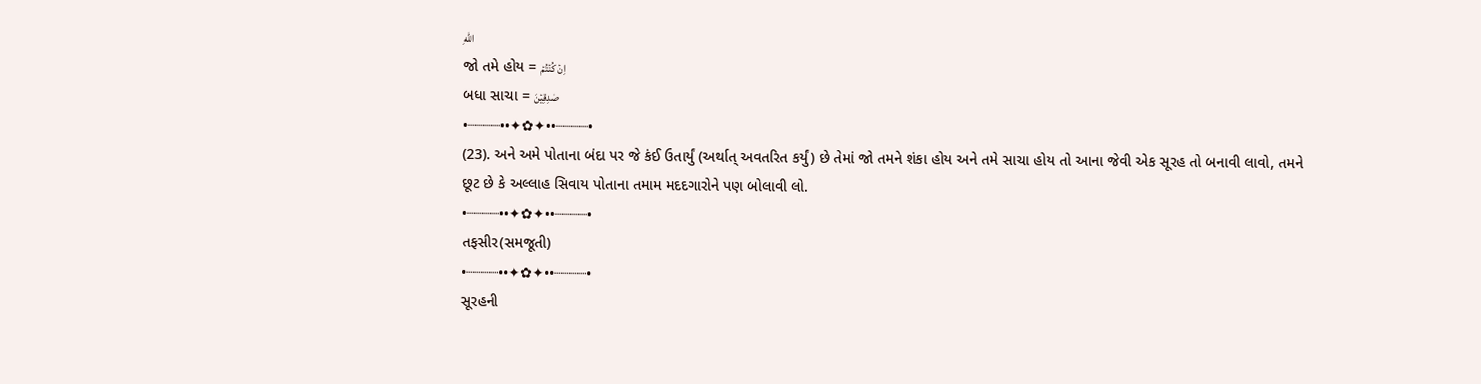اللّٰهِ
જો તમે હોય = اِنۡ كُنۡتُمۡ
બધા સાચા = صٰدِقِيۡنَ
•┈┈┈┈••✦✿✦••┈┈┈┈•
(23). અને અમે પોતાના બંદા પર જે કંઈ ઉતાર્યું (અર્થાત્ અવતરિત કર્યું) છે તેમાં જો તમને શંકા હોય અને તમે સાચા હોય તો આના જેવી એક સૂરહ તો બનાવી લાવો, તમને છૂટ છે કે અલ્લાહ સિવાય પોતાના તમામ મદદગારોને પણ બોલાવી લો.
•┈┈┈┈••✦✿✦••┈┈┈┈•
તફસીર(સમજૂતી)
•┈┈┈┈••✦✿✦••┈┈┈┈•
સૂરહની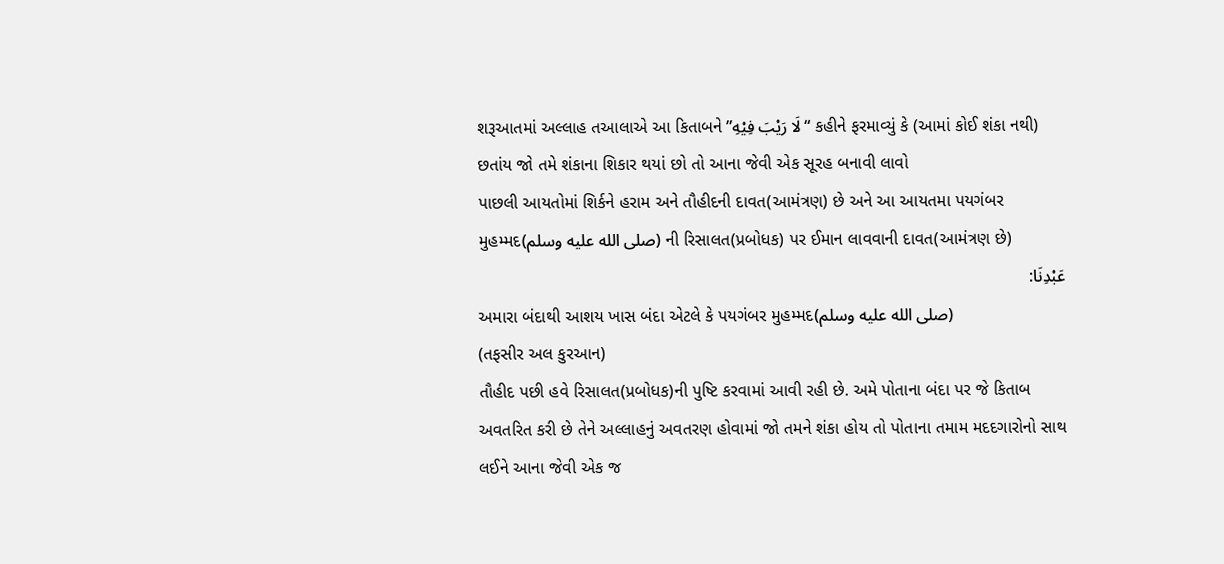શરૂઆતમાં અલ્લાહ તઆલાએ આ કિતાબને ”لَا رَيْبَ فِيْهِ“ કહીને ફરમાવ્યું કે (આમાં કોઈ શંકા નથી) છતાંય જો તમે શંકાના શિકાર થયાં છો તો આના જેવી એક સૂરહ બનાવી લાવો
પાછલી આયતોમાં શિર્કને હરામ અને તૌહીદની દાવત(આમંત્રણ) છે અને આ આયતમા પયગંબર મુહમ્મદ(صلى الله عليه وسلم) ની રિસાલત(પ્રબોધક) પર ઈમાન લાવવાની દાવત(આમંત્રણ છે)
عَبْدِنَا:
અમારા બંદાથી આશય ખાસ બંદા એટલે કે પયગંબર મુહમ્મદ(صلى الله عليه وسلم)
(તફસીર અલ કુરઆન)
તૌહીદ પછી હવે રિસાલત(પ્રબોધક)ની પુષ્ટિ કરવામાં આવી રહી છે. અમે પોતાના બંદા પર જે કિતાબ અવતરિત કરી છે તેને અલ્લાહનું અવતરણ હોવામાં જો તમને શંકા હોય તો પોતાના તમામ મદદગારોનો સાથ લઈને આના જેવી એક જ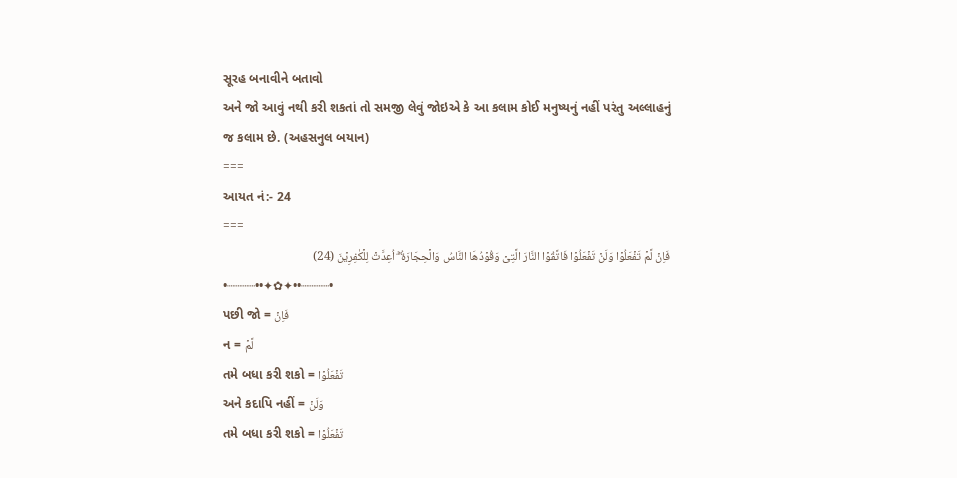સૂરહ બનાવીને બતાવો
અને જો આવું નથી કરી શકતાં તો સમજી લેવું જોઇએ કે આ કલામ કોઈ મનુષ્યનું નહીં પરંતુ અલ્લાહનું જ કલામ છે. (અહસનુલ બયાન)
===
આયત નં:- 24
===
فَاِنۡ لَّمۡ تَفۡعَلُوۡا وَلَنۡ تَفۡعَلُوۡا فَاتَّقُوۡا النَّارَ الَّتِىۡ وَقُوۡدُهَا النَّاسُ وَالۡحِجَارَةُ ۖۚ اُعِدَّتۡ لِلۡكٰفِرِيۡنَ (24)
•┈┈┈┈••✦✿✦••┈┈┈┈•
પછી જો = فَاِنۡ
ન = لَّمۡ
તમે બધા કરી શકો = تَفۡعَلُوۡا
અને કદાપિ નહીં = وَلَنۡ
તમે બધા કરી શકો = تَفۡعَلُوۡا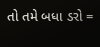તો તમે બધા ડરો =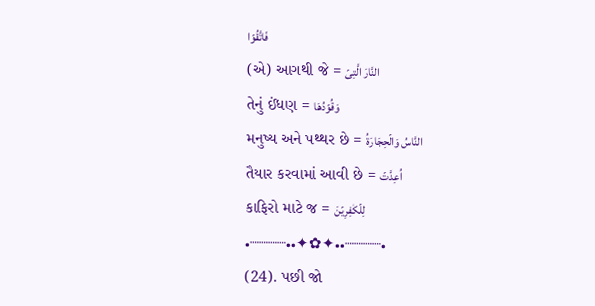فَاتَّقُوۡا
(એ) આગથી જે = النَّارَ الَّتِىۡ
તેનું ઈંધણ = وَقُوۡدُهَا
મનુષ્ય અને પથ્થર છે = النَّاسُ وَالۡحِجَارَةُ
તૈયાર કરવામાં આવી છે = اُعِدَّتۡ
કાફિરો માટે જ = لِلۡكٰفِرِيۡنَ
•┈┈┈┈••✦✿✦••┈┈┈┈•
(24). પછી જો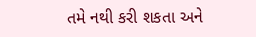તમે નથી કરી શકતા અને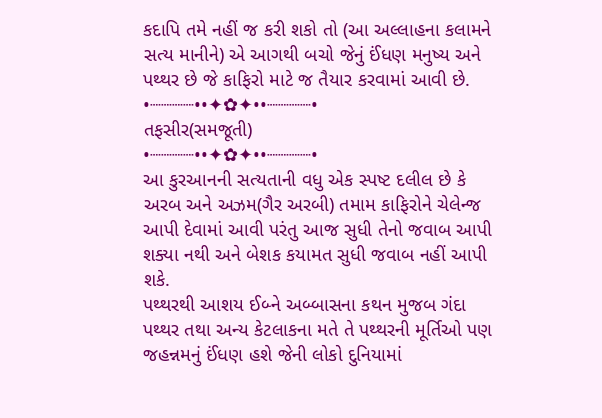કદાપિ તમે નહીં જ કરી શકો તો (આ અલ્લાહના કલામને સત્ય માનીને) એ આગથી બચો જેનું ઈંધણ મનુષ્ય અને પથ્થર છે જે કાફિરો માટે જ તૈયાર કરવામાં આવી છે.
•┈┈┈┈••✦✿✦••┈┈┈┈•
તફસીર(સમજૂતી)
•┈┈┈┈••✦✿✦••┈┈┈┈•
આ કુરઆનની સત્યતાની વધુ એક સ્પષ્ટ દલીલ છે કે અરબ અને અઝમ(ગૈર અરબી) તમામ કાફિરોને ચેલેન્જ આપી દેવામાં આવી પરંતુ આજ સુધી તેનો જવાબ આપી શક્યા નથી અને બેશક કયામત સુધી જવાબ નહીં આપી શકે.
પથ્થરથી આશય ઈબ્ને અબ્બાસના કથન મુજબ ગંદા પથ્થર તથા અન્ય કેટલાકના મતે તે પથ્થરની મૂર્તિઓ પણ જહન્નમનું ઈંધણ હશે જેની લોકો દુનિયામાં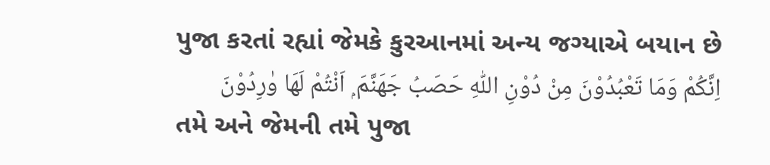પુજા કરતાં રહ્યાં જેમકે કુરઆનમાં અન્ય જગ્યાએ બયાન છે
اِنَّكُمْ وَمَا تَعْبُدُوْنَ مِنْ دُوْنِ اللّٰهِ حَصَبُ جَهَنَّمَ ۭ اَنْتُمْ لَهَا وٰرِدُوْنَ
તમે અને જેમની તમે પુજા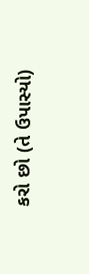કરો છો (તે ઉપાસ્યો)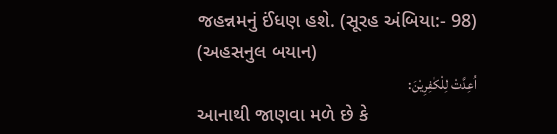જહન્નમનું ઈંધણ હશે. (સૂરહ અંબિયા:- 98)
(અહસનુલ બયાન)
اُعِدَّتْ لِلْكٰفِرِيْنَ:
આનાથી જાણવા મળે છે કે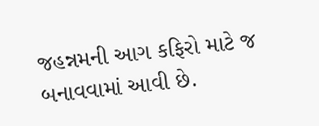જહન્નમની આગ કફિરો માટે જ બનાવવામાં આવી છે.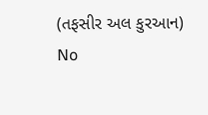(તફસીર અલ કુરઆન)
No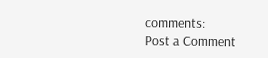comments:
Post a Comment